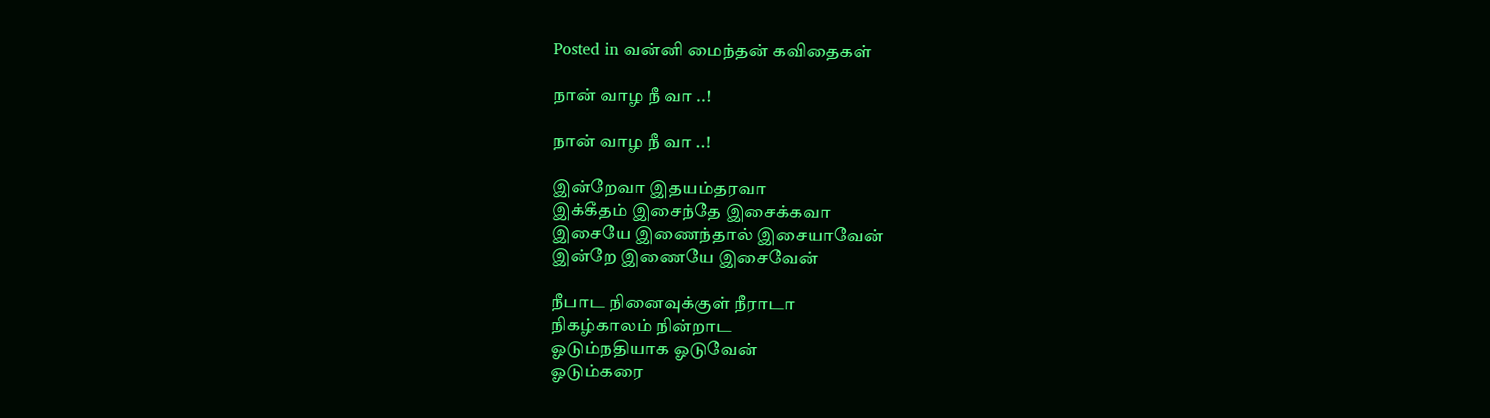Posted in வன்னி மைந்தன் கவிதைகள்

நான் வாழ நீ வா ..!

நான் வாழ நீ வா ..!

இன்றேவா இதயம்தரவா
இக்கீதம் இசைந்தே இசைக்கவா
இசையே இணைந்தால் இசையாவேன்
இன்றே இணையே இசைவேன்

நீபாட நினைவுக்குள் நீராடா
நிகழ்காலம் நின்றாட
ஓடும்நதியாக ஓடுவேன்
ஓடும்கரை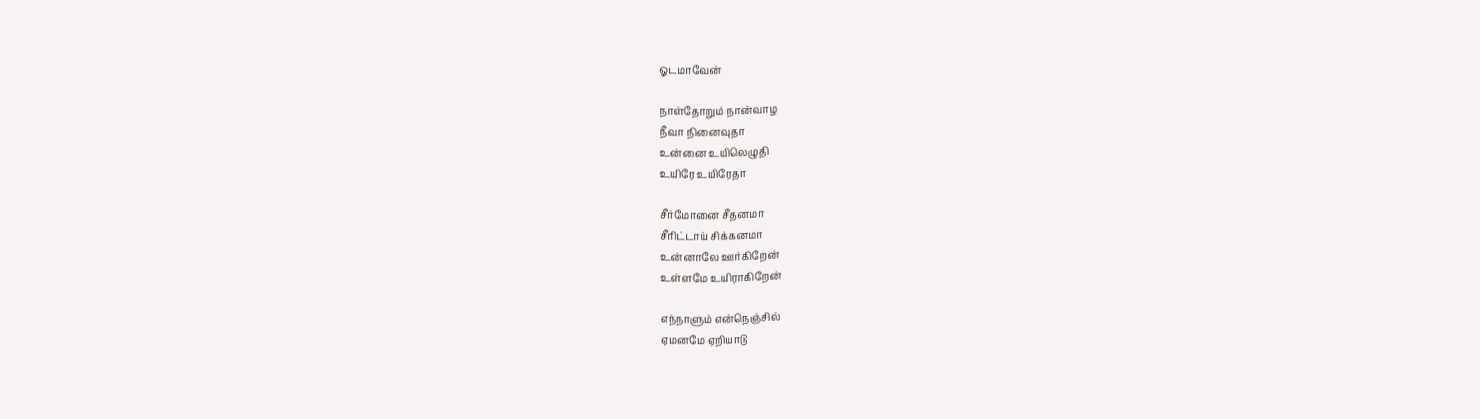ஓடமாவேன்

நாள்தோறும் நான்வாழ
நீவா நினைவுதா
உன்னை உயிலெழுதி
உயிரே உயிரேதா

சீர்மோனை சீதனமா
சீரிட்டாய் சிக்கனமா
உன்னாலே ஊர்கிறேன்
உள்ளமே உயிராகிறேன்

எந்நாளும் என்நெஞ்சில்
ஏமனமே ஏறியாடு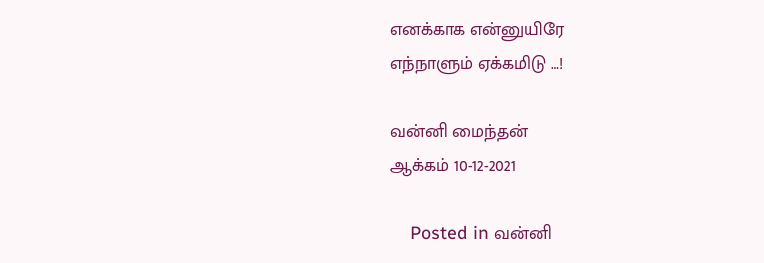எனக்காக என்னுயிரே
எந்நாளும் ஏக்கமிடு …!

வன்னி மைந்தன்
ஆக்கம் 10-12-2021

    Posted in வன்னி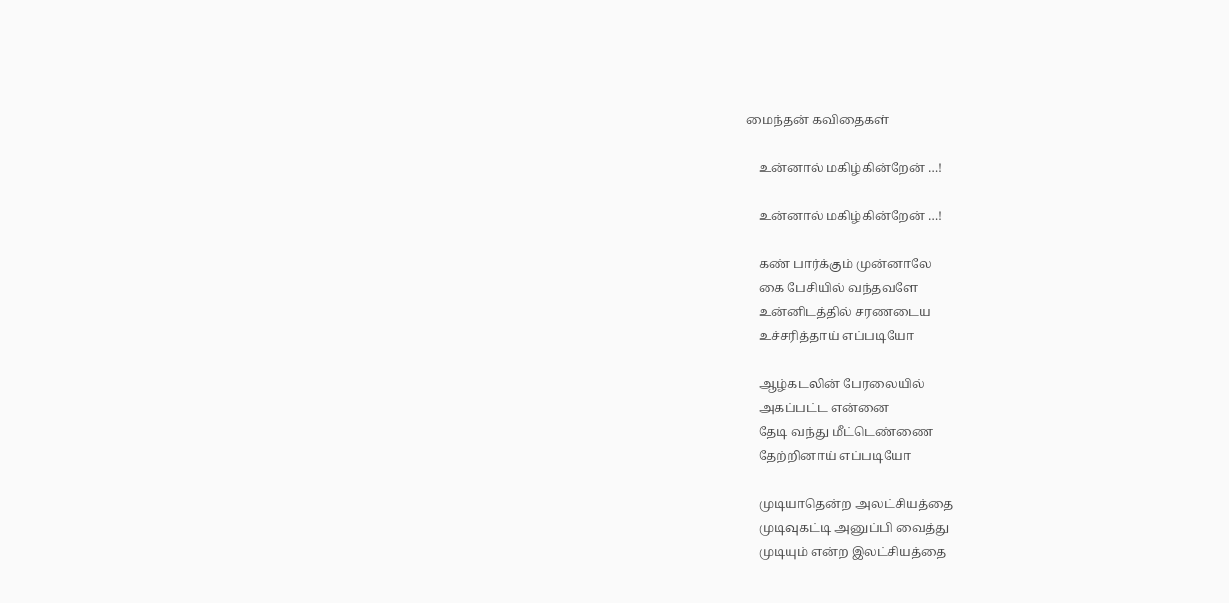மைந்தன் கவிதைகள்

    உன்னால் மகிழ்கின்றேன் …!

    உன்னால் மகிழ்கின்றேன் …!

    கண் பார்க்கும் முன்னாலே
    கை பேசியில் வந்தவளே
    உன்னிடத்தில் சரணடைய
    உச்சரித்தாய் எப்படியோ

    ஆழ்கடலின் பேரலையில்
    அகப்பட்ட என்னை
    தேடி வந்து மீட்டெண்ணை
    தேற்றினாய் எப்படியோ

    முடியாதென்ற அலட்சியத்தை
    முடிவுகட்டி அனுப்பி வைத்து
    முடியும் என்ற இலட்சியத்தை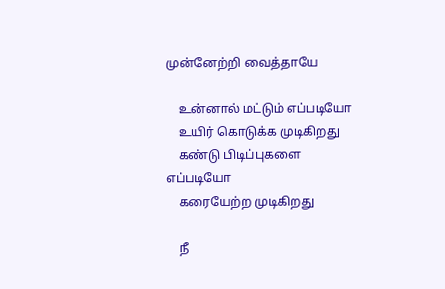முன்னேற்றி வைத்தாயே

    உன்னால் மட்டும் எப்படியோ
    உயிர் கொடுக்க முடிகிறது
    கண்டு பிடிப்புகளை எப்படியோ
    கரையேற்ற முடிகிறது

    நீ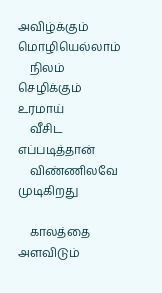அவிழ்க்கும் மொழியெல்லாம்
    நிலம் செழிக்கும் உரமாய்
    வீசிட எப்படித்தான்
    விண்ணிலவே முடிகிறது

    காலத்தை அளவிடும்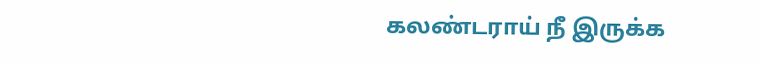கலண்டராய் நீ இருக்க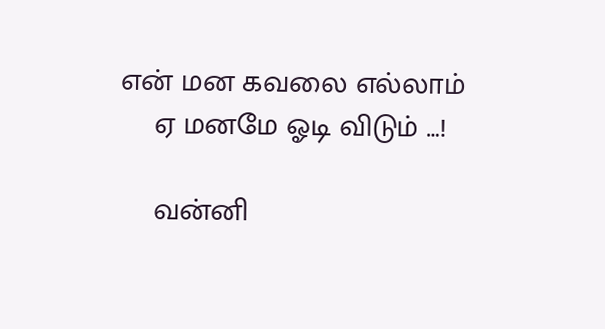என் மன கவலை எல்லாம்
    ஏ மனமே ஓடி விடும் …!

    வன்னி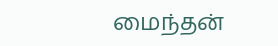மைந்தன்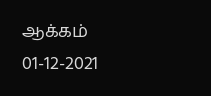ஆக்கம் 01-12-2021